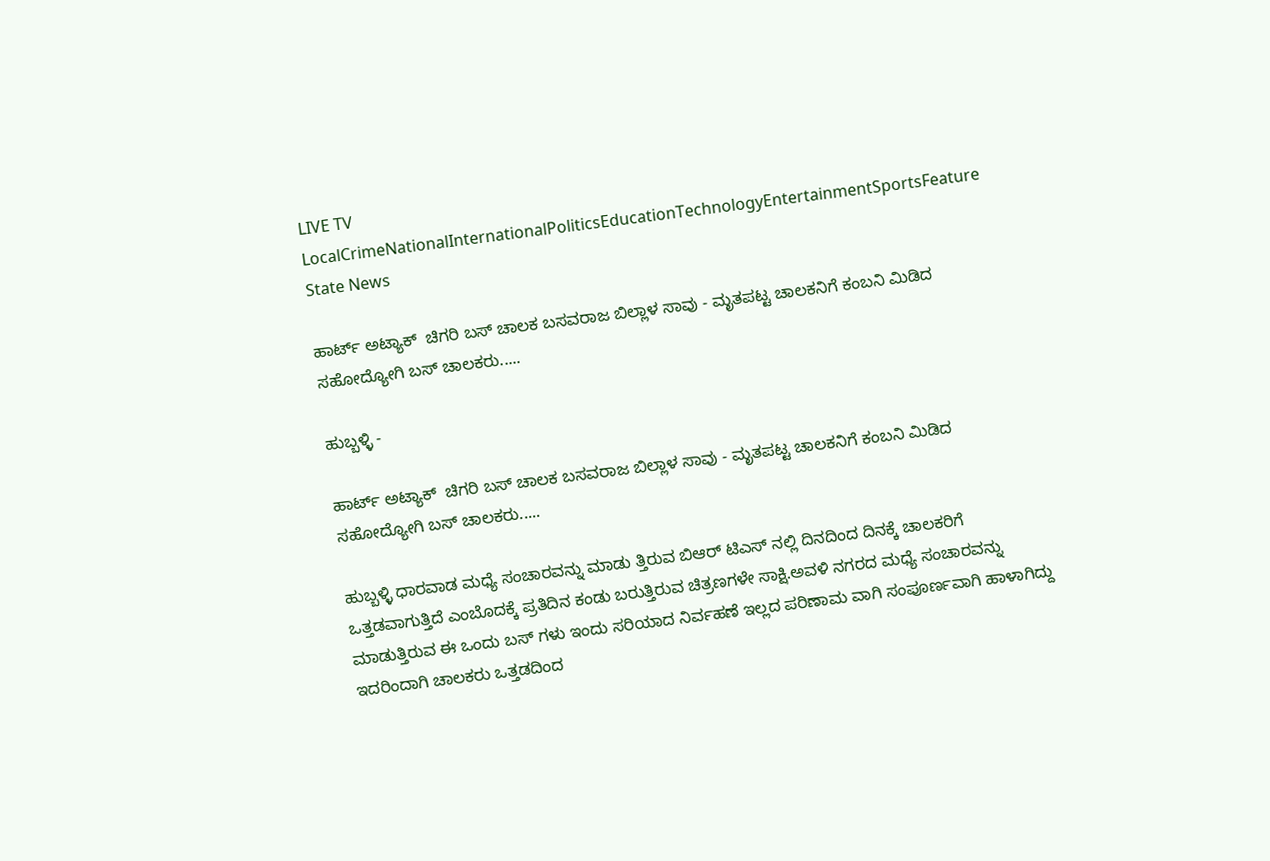LIVE TV LocalCrimeNationalInternationalPoliticsEducationTechnologyEntertainmentSportsFeature
State News

ಹಾರ್ಟ್ ಅಟ್ಯಾಕ್  ಚಿಗರಿ ಬಸ್ ಚಾಲಕ ಬಸವರಾಜ ಬಿಲ್ಲಾಳ ಸಾವು - ಮೃತಪಟ್ಟ ಚಾಲಕನಿಗೆ ಕಂಬನಿ ಮಿಡಿದ ಸಹೋದ್ಯೋಗಿ ಬಸ್ ಚಾಲಕರು.....

ಹುಬ್ಬಳ್ಳಿ -

ಹಾರ್ಟ್ ಅಟ್ಯಾಕ್  ಚಿಗರಿ ಬಸ್ ಚಾಲಕ ಬಸವರಾಜ ಬಿಲ್ಲಾಳ ಸಾವು - ಮೃತಪಟ್ಟ ಚಾಲಕನಿಗೆ ಕಂಬನಿ ಮಿಡಿದ ಸಹೋದ್ಯೋಗಿ ಬಸ್ ಚಾಲಕರು.....

ಹುಬ್ಬಳ್ಳಿ ಧಾರವಾಡ ಮಧ್ಯೆ ಸಂಚಾರವನ್ನು ಮಾಡು ತ್ತಿರುವ ಬಿಆರ್ ಟಿಎಸ್ ನಲ್ಲಿ ದಿನದಿಂದ ದಿನಕ್ಕೆ ಚಾಲಕರಿಗೆ ಒತ್ತಡವಾಗುತ್ತಿದೆ ಎಂಬೊದಕ್ಕೆ ಪ್ರತಿದಿನ ಕಂಡು ಬರುತ್ತಿರುವ ಚಿತ್ರಣಗಳೇ ಸಾಕ್ಷಿ.ಅವಳಿ ನಗರದ ಮಧ್ಯೆ ಸಂಚಾರವನ್ನು ಮಾಡುತ್ತಿರುವ ಈ ಒಂದು ಬಸ್ ಗಳು ಇಂದು ಸರಿಯಾದ ನಿರ್ವಹಣೆ ಇಲ್ಲದ ಪರಿಣಾಮ ವಾಗಿ ಸಂಪೂರ್ಣವಾಗಿ ಹಾಳಾಗಿದ್ದು ಇದರಿಂದಾಗಿ ಚಾಲಕರು ಒತ್ತಡದಿಂದ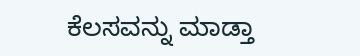ಕೆಲಸವನ್ನು ಮಾಡ್ತಾ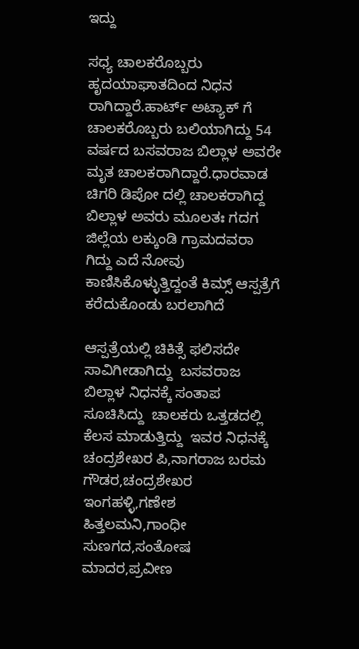ಇದ್ದು

ಸಧ್ಯ ಚಾಲಕರೊಬ್ಬರು ಹೃದಯಾಘಾತದಿಂದ ನಿಧನ ರಾಗಿದ್ದಾರೆ.ಹಾರ್ಟ್ ಅಟ್ಯಾಕ್ ಗೆ ಚಾಲಕರೊಬ್ಬರು ಬಲಿಯಾಗಿದ್ದು 54 ವರ್ಷದ ಬಸವರಾಜ ಬಿಲ್ಲಾಳ ಅವರೇ ಮೃತ ಚಾಲಕರಾಗಿದ್ದಾರೆ.ಧಾರವಾಡ ಚಿಗರಿ ಡಿಪೋ ದಲ್ಲಿ ಚಾಲಕರಾಗಿದ್ದ ಬಿಲ್ಲಾಳ ಅವರು ಮೂಲತಃ ಗದಗ ಜಿಲ್ಲೆಯ ಲಕ್ಕುಂಡಿ ಗ್ರಾಮದವರಾ ಗಿದ್ದು ಎದೆ ನೋವು ಕಾಣಿಸಿಕೊಳ್ಳುತ್ತಿದ್ದಂತೆ ಕಿಮ್ಸ್ ಆಸ್ಪತ್ರೆಗೆ ಕರೆದುಕೊಂಡು ಬರಲಾಗಿದೆ

ಆಸ್ಪತ್ರೆಯಲ್ಲಿ ಚಿಕಿತ್ಸೆ ಫಲಿಸದೇ ಸಾವಿಗೀಡಾಗಿದ್ದು  ಬಸವರಾಜ ಬಿಲ್ಲಾಳ ನಿಧನಕ್ಕೆ ಸಂತಾಪ ಸೂಚಿಸಿದ್ದು  ಚಾಲಕರು ಒತ್ತಡದಲ್ಲಿ ಕೆಲಸ ಮಾಡುತ್ತಿದ್ದು  ಇವರ ನಿಧನಕ್ಕೆ ಚಂದ್ರಶೇಖರ ಪಿ,ನಾಗರಾಜ ಬರಮ ಗೌಡರ,ಚಂದ್ರಶೇಖರ ಇಂಗಹಳ್ಳಿ,ಗಣೇಶ ಹಿತ್ತಲಮನಿ,ಗಾಂಧೀ ಸುಣಗದ,ಸಂತೋಷ ಮಾದರ,ಪ್ರವೀಣ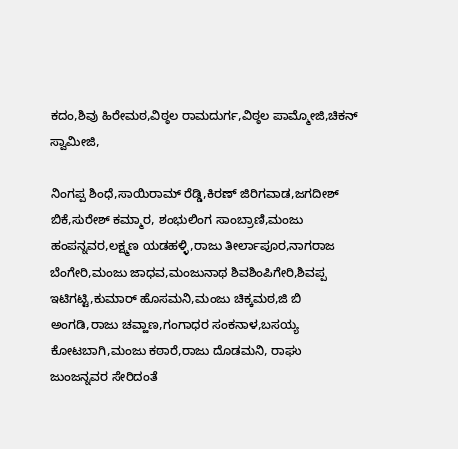ಕದಂ,ಶಿವು ಹಿರೇಮಠ,ವಿಠ್ಠಲ ರಾಮದುರ್ಗ,ವಿಠ್ಠಲ ಪಾಮ್ಮೋಜಿ,ಚಿಕನ್ ಸ್ವಾಮೀಜಿ,

ನಿಂಗಪ್ಪ ಶಿಂಧೆ,ಸಾಯಿರಾಮ್ ರೆಡ್ಡಿ,ಕಿರಣ್ ಜಿರಿಗವಾಡ,ಜಗದೀಶ್ ಬಿಕೆ,ಸುರೇಶ್ ಕಮ್ಮಾರ, ಶಂಭುಲಿಂಗ ಸಾಂಬ್ರಾಣಿ,ಮಂಜು ಹಂಪನ್ನವರ,ಲಕ್ಷ್ಮಣ ಯಡಹಳ್ಳಿ,ರಾಜು ತೀರ್ಲಾಪೂರ,ನಾಗರಾಜ ಬೆಂಗೇರಿ,ಮಂಜು ಜಾಧವ,ಮಂಜುನಾಥ ಶಿವಶಿಂಪಿಗೇರಿ,ಶಿವಪ್ಪ ಇಟಿಗಟ್ಟಿ,ಕುಮಾರ್ ಹೊಸಮನಿ,ಮಂಜು ಚಿಕ್ಕಮಠ,ಜಿ ಬಿ ಅಂಗಡಿ,ರಾಜು ಚವ್ಹಾಣ,ಗಂಗಾಧರ ಸಂಕನಾಳ,ಬಸಯ್ಯ ಕೋಟಬಾಗಿ,ಮಂಜು ಕಠಾರೆ,ರಾಜು ದೊಡಮನಿ, ರಾಘು ಜುಂಜನ್ನವರ ಸೇರಿದಂತೆ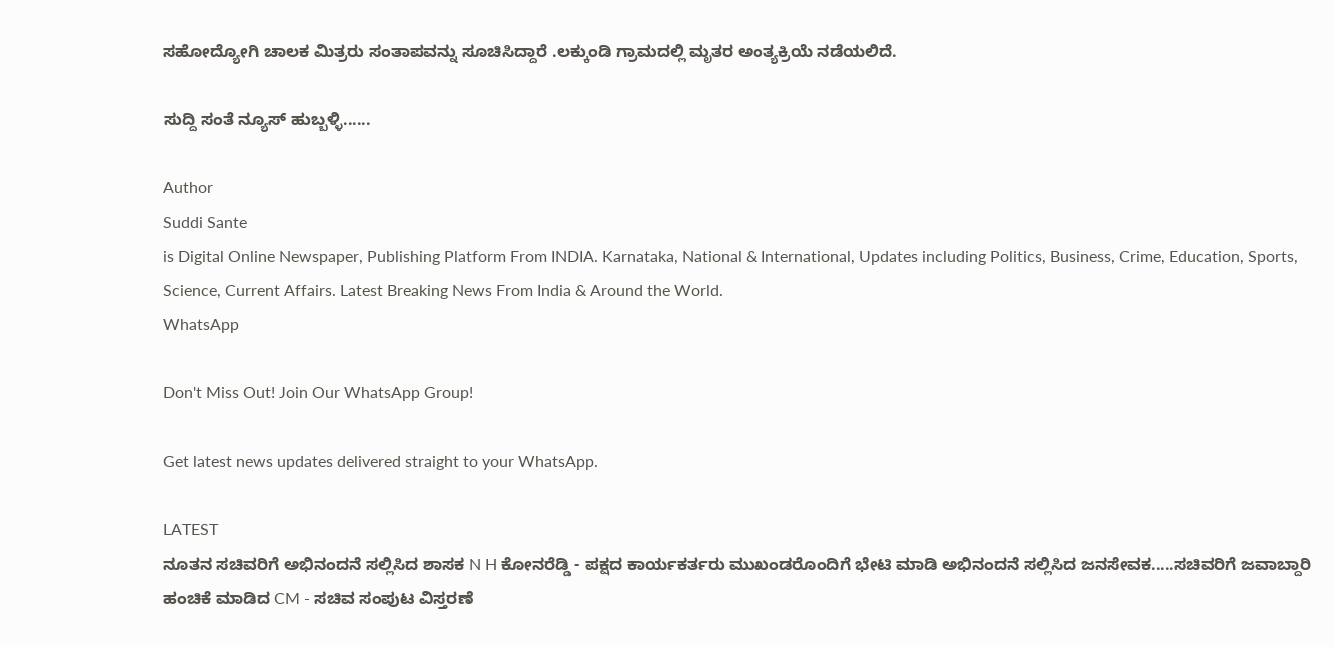ಸಹೋದ್ಯೋಗಿ ಚಾಲಕ ಮಿತ್ರರು ಸಂತಾಪವನ್ನು ಸೂಚಿಸಿದ್ದಾರೆ .ಲಕ್ಕುಂಡಿ ಗ್ರಾಮದಲ್ಲಿ ಮೃತರ ಅಂತ್ಯಕ್ರಿಯೆ ನಡೆಯಲಿದೆ.

ಸುದ್ದಿ ಸಂತೆ ನ್ಯೂಸ್ ಹುಬ್ಬಳ್ಳಿ......

Author
Suddi Sante
is Digital Online Newspaper, Publishing Platform From INDIA. Karnataka, National & International, Updates including Politics, Business, Crime, Education, Sports, Science, Current Affairs. Latest Breaking News From India & Around the World.
WhatsApp

Don't Miss Out! Join Our WhatsApp Group!

Get latest news updates delivered straight to your WhatsApp.

LATEST
ನೂತನ ಸಚಿವರಿಗೆ ಅಭಿನಂದನೆ ಸಲ್ಲಿಸಿದ ಶಾಸಕ N H ಕೋನರೆಡ್ಡಿ - ಪಕ್ಷದ ಕಾರ್ಯಕರ್ತರು ಮುಖಂಡರೊಂದಿಗೆ ಭೇಟಿ ಮಾಡಿ ಅಭಿನಂದನೆ ಸಲ್ಲಿಸಿದ ಜನಸೇವಕ.....ಸಚಿವರಿಗೆ ಜವಾಬ್ದಾರಿ ಹಂಚಿಕೆ ಮಾಡಿದ CM - ಸಚಿವ ಸಂಪುಟ ವಿಸ್ತರಣೆ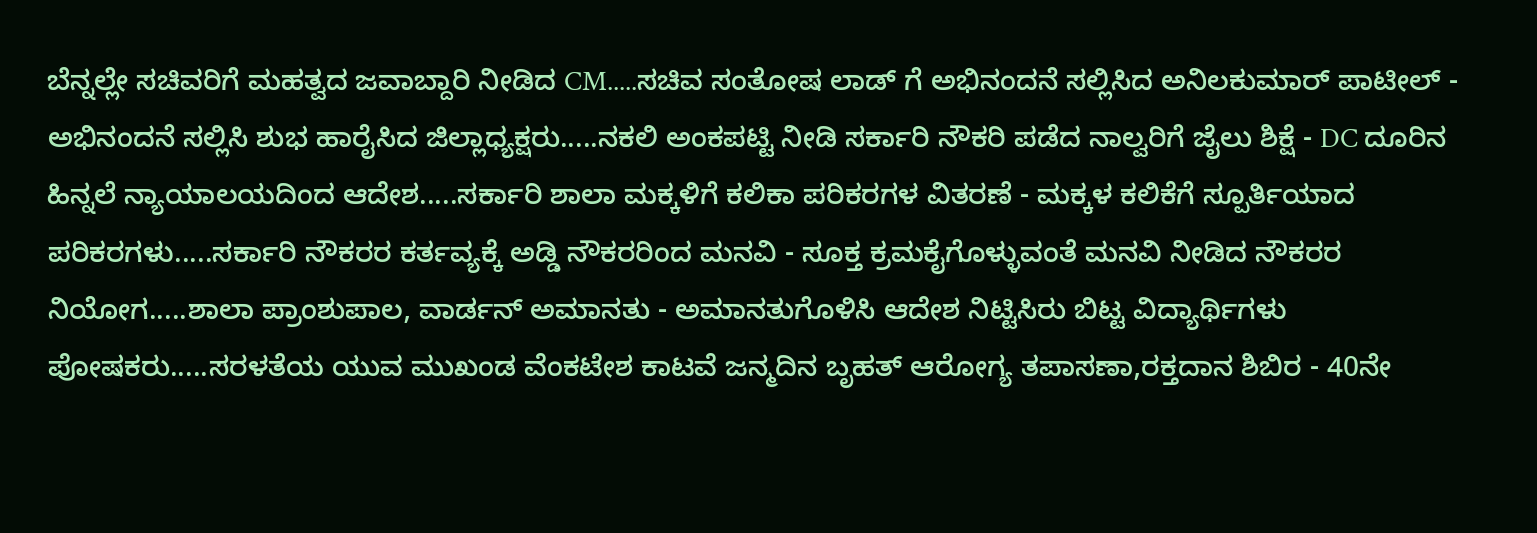ಬೆನ್ನಲ್ಲೇ ಸಚಿವರಿಗೆ ಮಹತ್ವದ ಜವಾಬ್ದಾರಿ ನೀಡಿದ CM.....ಸಚಿವ ಸಂತೋಷ ಲಾಡ್ ಗೆ ಅಭಿನಂದನೆ ಸಲ್ಲಿಸಿದ ಅನಿಲಕುಮಾರ್ ಪಾಟೀಲ್ - ಅಭಿನಂದನೆ ಸಲ್ಲಿಸಿ ಶುಭ ಹಾರೈಸಿದ ಜಿಲ್ಲಾಧ್ಯಕ್ಷರು.....ನಕಲಿ ಅಂಕಪಟ್ಟಿ ನೀಡಿ ಸರ್ಕಾರಿ ನೌಕರಿ ಪಡೆದ ನಾಲ್ವರಿಗೆ ಜೈಲು ಶಿಕ್ಷೆ - DC ದೂರಿನ ಹಿನ್ನಲೆ ನ್ಯಾಯಾಲಯದಿಂದ ಆದೇಶ.....ಸರ್ಕಾರಿ ಶಾಲಾ ಮಕ್ಕಳಿಗೆ ಕಲಿಕಾ ಪರಿಕರಗಳ ವಿತರಣೆ - ಮಕ್ಕಳ ಕಲಿಕೆಗೆ ಸ್ಪೂರ್ತಿಯಾದ ಪರಿಕರಗಳು.....ಸರ್ಕಾರಿ ನೌಕರರ ಕರ್ತವ್ಯಕ್ಕೆ ಅಡ್ಡಿ ನೌಕರರಿಂದ ಮನವಿ - ಸೂಕ್ತ ಕ್ರಮಕೈಗೊಳ್ಳುವಂತೆ ಮನವಿ ನೀಡಿದ ನೌಕರರ ನಿಯೋಗ.....ಶಾಲಾ ಪ್ರಾಂಶುಪಾಲ, ವಾರ್ಡನ್ ಅಮಾನತು - ಅಮಾನತುಗೊಳಿಸಿ ಆದೇಶ ನಿಟ್ಟಿಸಿರು ಬಿಟ್ಟ ವಿದ್ಯಾರ್ಥಿಗಳು ಪೋಷಕರು.....ಸರಳತೆಯ ಯುವ ಮುಖಂಡ ವೆಂಕಟೇಶ ಕಾಟವೆ ಜನ್ಮದಿನ ಬೃಹತ್ ಆರೋಗ್ಯ ತಪಾಸಣಾ,ರಕ್ತದಾನ ಶಿಬಿರ - 40ನೇ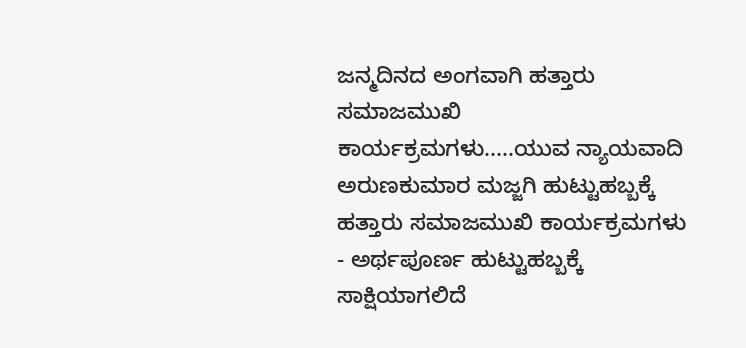ಜನ್ಮದಿನದ ಅಂಗವಾಗಿ ಹತ್ತಾರು ಸಮಾಜಮುಖಿ ಕಾರ್ಯಕ್ರಮಗಳು.....ಯುವ ನ್ಯಾಯವಾದಿ ಅರುಣಕುಮಾರ ಮಜ್ಜಗಿ ಹುಟ್ಟುಹಬ್ಬಕ್ಕೆ ಹತ್ತಾರು ಸಮಾಜಮುಖಿ ಕಾರ್ಯಕ್ರಮಗಳು - ಅರ್ಥಪೂರ್ಣ ಹುಟ್ಟುಹಬ್ಬಕ್ಕೆ ಸಾಕ್ಷಿಯಾಗಲಿದೆ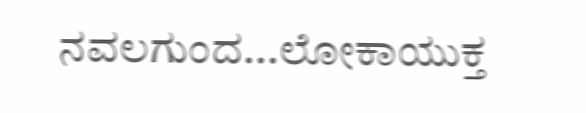ನವಲಗುಂದ...ಲೋಕಾಯುಕ್ತ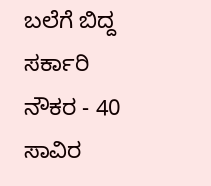ಬಲೆಗೆ ಬಿದ್ದ ಸರ್ಕಾರಿ ನೌಕರ - 40 ಸಾವಿರ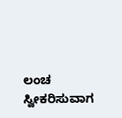ಲಂಚ ಸ್ವೀಕರಿಸುವಾಗ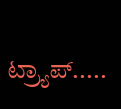ಟ್ರ್ಯಾಪ್.....